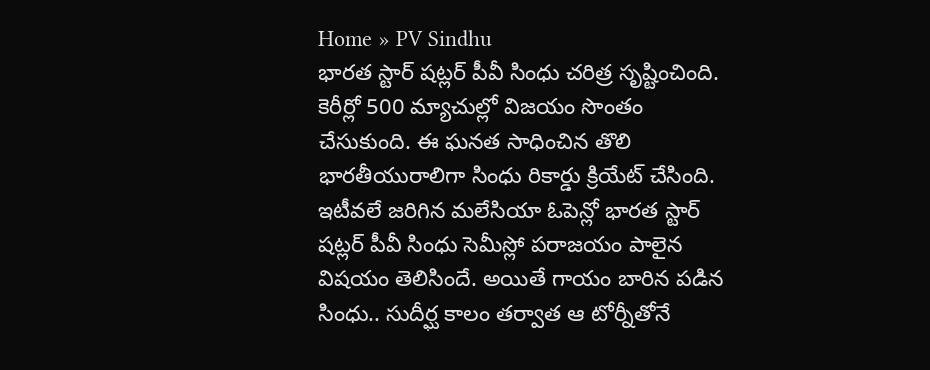Home » PV Sindhu
భారత స్టార్ షట్లర్ పీవీ సింధు చరిత్ర సృష్టించింది. కెరీర్లో 500 మ్యాచుల్లో విజయం సొంతం చేసుకుంది. ఈ ఘనత సాధించిన తొలి భారతీయురాలిగా సింధు రికార్డు క్రియేట్ చేసింది.
ఇటీవలే జరిగిన మలేసియా ఓపెన్లో భారత స్టార్ షట్లర్ పీవీ సింధు సెమీస్లో పరాజయం పాలైన విషయం తెలిసిందే. అయితే గాయం బారిన పడిన సింధు.. సుదీర్ఘ కాలం తర్వాత ఆ టోర్నీతోనే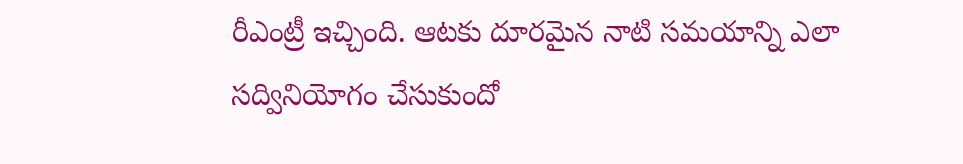రీఎంట్రీ ఇచ్చింది. ఆటకు దూరమైన నాటి సమయాన్ని ఎలా సద్వినియోగం చేసుకుందో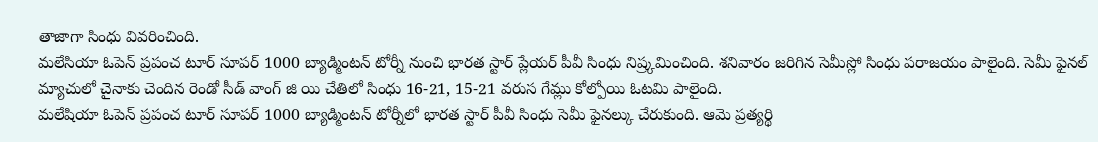తాజాగా సింధు వివరించింది.
మలేసియా ఓపెన్ ప్రపంచ టూర్ సూపర్ 1000 బ్యాడ్మింటన్ టోర్నీ నుంచి భారత స్టార్ ప్లేయర్ పీవీ సింధు నిష్ర్కమించింది. శనివారం జరిగిన సెమీస్లో సింధు పరాజయం పాలైంది. సెమీ ఫైనల్ మ్యాచులో చైనాకు చెందిన రెండో సీడ్ వాంగ్ జి యి చేతిలో సింధు 16-21, 15-21 వరుస గేమ్లు కోల్పోయి ఓటమి పాలైంది.
మలేషియా ఓపెన్ ప్రపంచ టూర్ సూపర్ 1000 బ్యాడ్మింటన్ టోర్నీలో భారత స్టార్ పీవీ సింధు సెమీ ఫైనల్కు చేరుకుంది. ఆమె ప్రత్యర్థి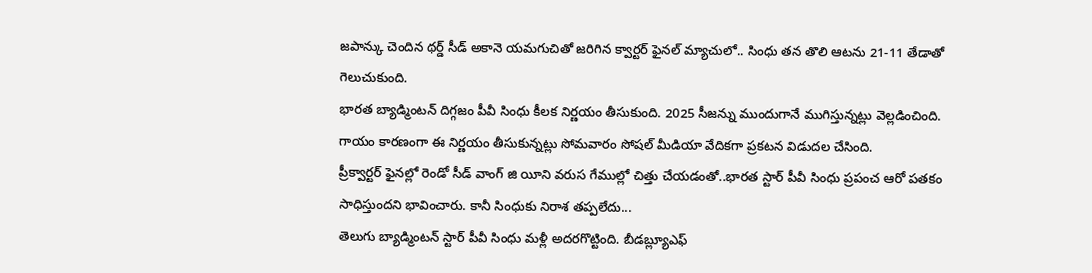జపాన్కు చెందిన థర్డ్ సీడ్ అకానె యమగుచితో జరిగిన క్వార్టర్ ఫైనల్ మ్యాచులో.. సింధు తన తొలి ఆటను 21-11 తేడాతో గెలుచుకుంది.
భారత బ్యాడ్మింటన్ దిగ్గజం పీవీ సింధు కీలక నిర్ణయం తీసుకుంది. 2025 సీజన్ను ముందుగానే ముగిస్తున్నట్లు వెల్లడించింది. గాయం కారణంగా ఈ నిర్ణయం తీసుకున్నట్లు సోమవారం సోషల్ మీడియా వేదికగా ప్రకటన విడుదల చేసింది.
ప్రీక్వార్టర్ ఫైనల్లో రెండో సీడ్ వాంగ్ జి యీని వరుస గేముల్లో చిత్తు చేయడంతో..భారత స్టార్ పీవీ సింధు ప్రపంచ ఆరో పతకం సాధిస్తుందని భావించారు. కానీ సింధుకు నిరాశ తప్పలేదు...
తెలుగు బ్యాడ్మింటన్ స్టార్ పీవీ సింధు మళ్లీ అదరగొట్టింది. బీడబ్ల్యూఎఫ్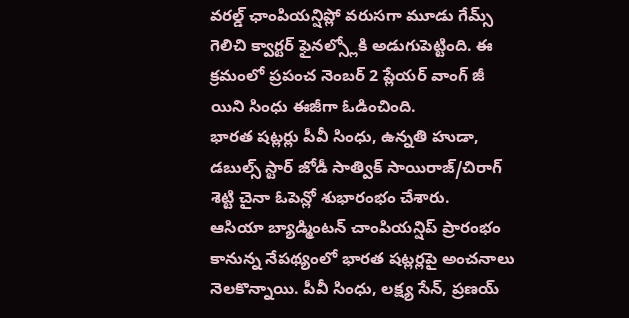వరల్డ్ ఛాంపియన్షిప్లో వరుసగా మూడు గేమ్స్ గెలిచి క్వార్టర్ ఫైనల్స్లోకి అడుగుపెట్టింది. ఈ క్రమంలో ప్రపంచ నెంబర్ 2 ప్లేయర్ వాంగ్ జీ యిని సింధు ఈజీగా ఓడించింది.
భారత షట్లర్లు పీవీ సింధు, ఉన్నతి హుడా, డబుల్స్ స్టార్ జోడీ సాత్విక్ సాయిరాజ్/చిరాగ్ శెట్టి చైనా ఓపెన్లో శుభారంభం చేశారు.
ఆసియా బ్యాడ్మింటన్ చాంపియన్షిప్ ప్రారంభం కానున్న నేపథ్యంలో భారత షట్లర్లపై అంచనాలు నెలకొన్నాయి. పీవీ సింధు, లక్ష్య సేన్, ప్రణయ్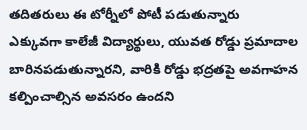తదితరులు ఈ టోర్నీలో పోటీ పడుతున్నారు
ఎక్కువగా కాలేజీ విద్యార్థులు, యువత రోడ్డు ప్రమాదాల బారినపడుతున్నారని, వారికి రోడ్డు భద్రతపై అవగాహన కల్పించాల్సిన అవసరం ఉందని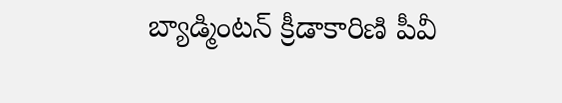బ్యాడ్మింటన్ క్రీడాకారిణి పీవీ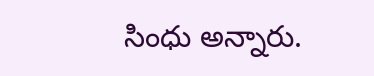సింధు అన్నారు.